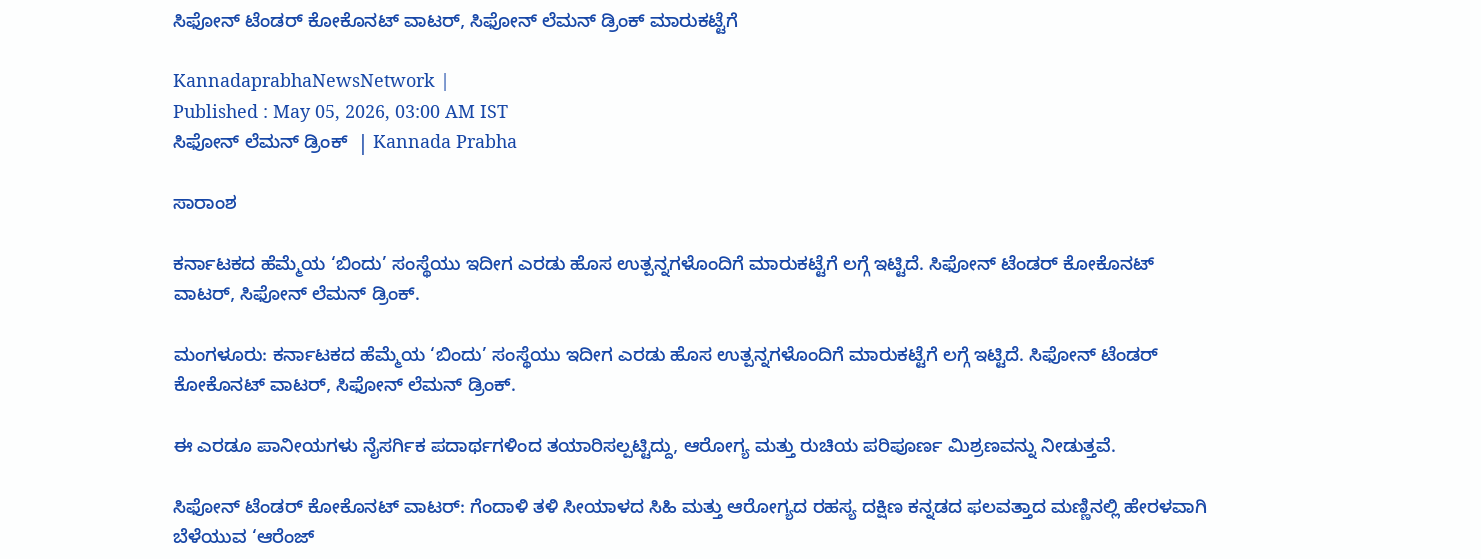ಸಿಫೋನ್‌ ಟೆಂಡರ್‌ ಕೋಕೊನಟ್‌ ವಾಟರ್‌, ಸಿಫೋನ್‌ ಲೆಮನ್‌ ಡ್ರಿಂಕ್ ಮಾರುಕಟ್ಟೆಗೆ

KannadaprabhaNewsNetwork |
Published : May 05, 2026, 03:00 AM IST
ಸಿಫೋನ್‌ ಲೆಮನ್‌ ಡ್ರಿಂಕ್  | Kannada Prabha

ಸಾರಾಂಶ

ಕರ್ನಾಟಕದ ಹೆಮ್ಮೆಯ ‘ಬಿಂದು’ ಸಂಸ್ಥೆಯು ಇದೀಗ ಎರಡು ಹೊಸ ಉತ್ಪನ್ನಗಳೊಂದಿಗೆ ಮಾರುಕಟ್ಟೆಗೆ ಲಗ್ಗೆ ಇಟ್ಟಿದೆ. ಸಿಫೋನ್‌ ಟೆಂಡರ್‌ ಕೋಕೊನಟ್‌ ವಾಟರ್‌, ಸಿಫೋನ್‌ ಲೆಮನ್‌ ಡ್ರಿಂಕ್.

ಮಂಗಳೂರು: ಕರ್ನಾಟಕದ ಹೆಮ್ಮೆಯ ‘ಬಿಂದು’ ಸಂಸ್ಥೆಯು ಇದೀಗ ಎರಡು ಹೊಸ ಉತ್ಪನ್ನಗಳೊಂದಿಗೆ ಮಾರುಕಟ್ಟೆಗೆ ಲಗ್ಗೆ ಇಟ್ಟಿದೆ. ಸಿಫೋನ್‌ ಟೆಂಡರ್‌ ಕೋಕೊನಟ್‌ ವಾಟರ್‌, ಸಿಫೋನ್‌ ಲೆಮನ್‌ ಡ್ರಿಂಕ್.

ಈ ಎರಡೂ ಪಾನೀಯಗಳು ನೈಸರ್ಗಿಕ ಪದಾರ್ಥಗಳಿಂದ ತಯಾರಿಸಲ್ಪಟ್ಟಿದ್ದು, ಆರೋಗ್ಯ ಮತ್ತು ರುಚಿಯ ಪರಿಪೂರ್ಣ ಮಿಶ್ರಣವನ್ನು ನೀಡುತ್ತವೆ.

ಸಿಫೋನ್‌ ಟೆಂಡರ್‌ ಕೋಕೊನಟ್‌ ವಾಟರ್‌: ಗೆಂದಾಳಿ ತಳಿ ಸೀಯಾಳದ ಸಿಹಿ ಮತ್ತು ಆರೋಗ್ಯದ ರಹಸ್ಯ ದಕ್ಷಿಣ ಕನ್ನಡದ ಫಲವತ್ತಾದ ಮಣ್ಣಿನಲ್ಲಿ ಹೇರಳವಾಗಿ ಬೆಳೆಯುವ ‘ಆರೆಂಜ್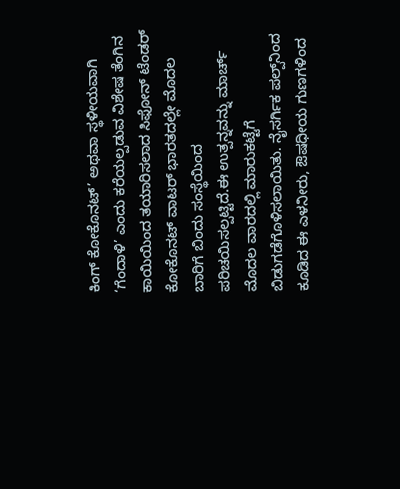ಕಿಂಗ್ ಕೋಕೊನಟ್’ ಅಥವಾ ಸ್ಥಳೀಯವಾಗಿ ‘ಗೆಂದಾಳಿ’ ಎಂದು ಕರೆಯಲ್ಪಡುವ ವಿಶೇಷ ತೆಂಗಿನ ಕಾಯಿಯಿಂದ ತಯಾರಿಸಲಾದ ಸಿಫೋನ್‌ ಟೆಂಡರ್‌ ಕೋಕೊನಟ್‌ ವಾಟರ್‌ ಭಾರತದಲ್ಲೇ ಮೊದಲ ಬಾರಿಗೆ ಬಿಂದು ಸಂಸ್ಥೆಯಿಂದ ಪರಿಚಯಿಸಲ್ಪಟ್ಟಿದೆ.ಈ ಉತ್ಪನ್ನವನ್ನು ಮಾರ್ಚ್ ಮೊದಲ ವಾರದಲ್ಲಿ ಮಾರುಕಟ್ಟೆಗೆ ಬಿಡುಗಡೆಗೊಳಿಸಲಾಯಿತು. ನೈಸರ್ಗಿಕ ಪಲ್ಪ್‌ನಿಂದ ಕೂಡಿದ ಈ ಎಳನೀರು, ಔಷಧೀಯ ಗುಣಗಳಿಂದ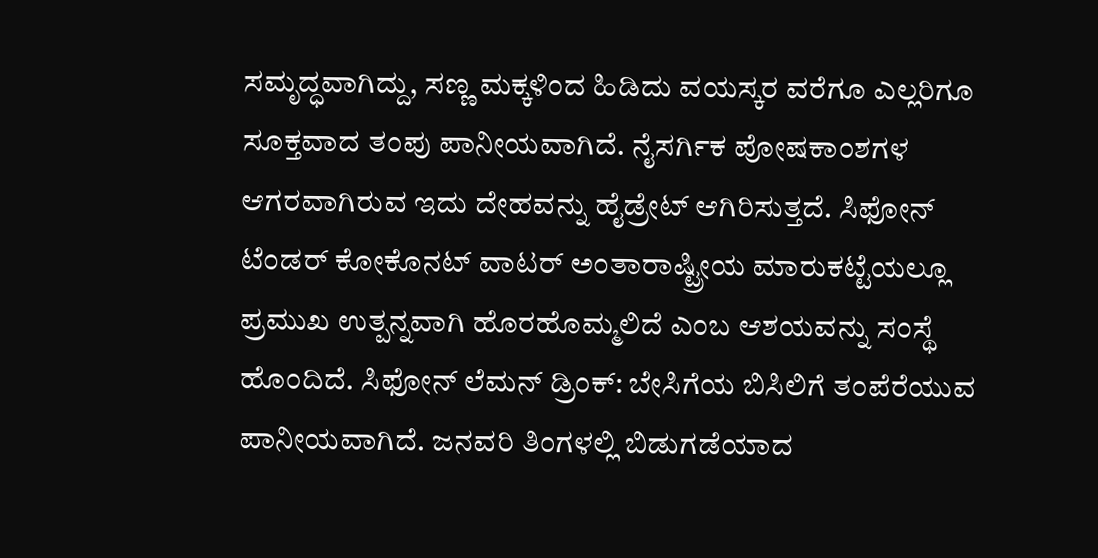ಸಮೃದ್ಧವಾಗಿದ್ದು, ಸಣ್ಣ ಮಕ್ಕಳಿಂದ ಹಿಡಿದು ವಯಸ್ಕರ ವರೆಗೂ ಎಲ್ಲರಿಗೂ ಸೂಕ್ತವಾದ ತಂಪು ಪಾನೀಯವಾಗಿದೆ. ನೈಸರ್ಗಿಕ ಪೋಷಕಾಂಶಗಳ ಆಗರವಾಗಿರುವ ಇದು ದೇಹವನ್ನು ಹೈಡ್ರೇಟ್ ಆಗಿರಿಸುತ್ತದೆ. ಸಿಫೋನ್‌ ಟೆಂಡರ್‌ ಕೋಕೊನಟ್‌ ವಾಟರ್‌ ಅಂತಾರಾಷ್ಟ್ರೀಯ ಮಾರುಕಟ್ಟೆಯಲ್ಲೂ ಪ್ರಮುಖ ಉತ್ಪನ್ನವಾಗಿ ಹೊರಹೊಮ್ಮಲಿದೆ ಎಂಬ ಆಶಯವನ್ನು ಸಂಸ್ಥೆ ಹೊಂದಿದೆ. ಸಿಫೋನ್‌ ಲೆಮನ್‌ ಡ್ರಿಂಕ್: ಬೇಸಿಗೆಯ ಬಿಸಿಲಿಗೆ ತಂಪೆರೆಯುವ ಪಾನೀಯವಾಗಿದೆ. ಜನವರಿ ತಿಂಗಳಲ್ಲಿ ಬಿಡುಗಡೆಯಾದ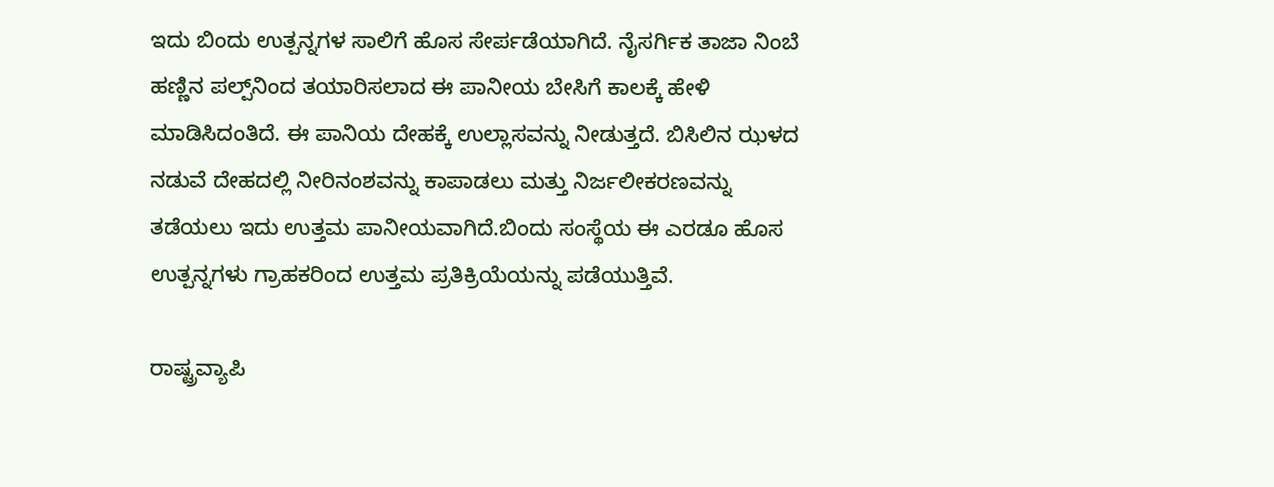ಇದು ಬಿಂದು ಉತ್ಪನ್ನಗಳ ಸಾಲಿಗೆ ಹೊಸ ಸೇರ್ಪಡೆಯಾಗಿದೆ. ನೈಸರ್ಗಿಕ ತಾಜಾ ನಿಂಬೆ ಹಣ್ಣಿನ ಪಲ್ಪ್‌ನಿಂದ ತಯಾರಿಸಲಾದ ಈ ಪಾನೀಯ ಬೇಸಿಗೆ ಕಾಲಕ್ಕೆ ಹೇಳಿ ಮಾಡಿಸಿದಂತಿದೆ. ಈ ಪಾನಿಯ ದೇಹಕ್ಕೆ ಉಲ್ಲಾಸವನ್ನು ನೀಡುತ್ತದೆ. ಬಿಸಿಲಿನ ಝಳದ ನಡುವೆ ದೇಹದಲ್ಲಿ ನೀರಿನಂಶವನ್ನು ಕಾಪಾಡಲು ಮತ್ತು ನಿರ್ಜಲೀಕರಣವನ್ನು ತಡೆಯಲು ಇದು ಉತ್ತಮ ಪಾನೀಯವಾಗಿದೆ.ಬಿಂದು ಸಂಸ್ಥೆಯ ಈ ಎರಡೂ ಹೊಸ ಉತ್ಪನ್ನಗಳು ಗ್ರಾಹಕರಿಂದ ಉತ್ತಮ ಪ್ರತಿಕ್ರಿಯೆಯನ್ನು ಪಡೆಯುತ್ತಿವೆ.

ರಾಷ್ಟ್ರವ್ಯಾಪಿ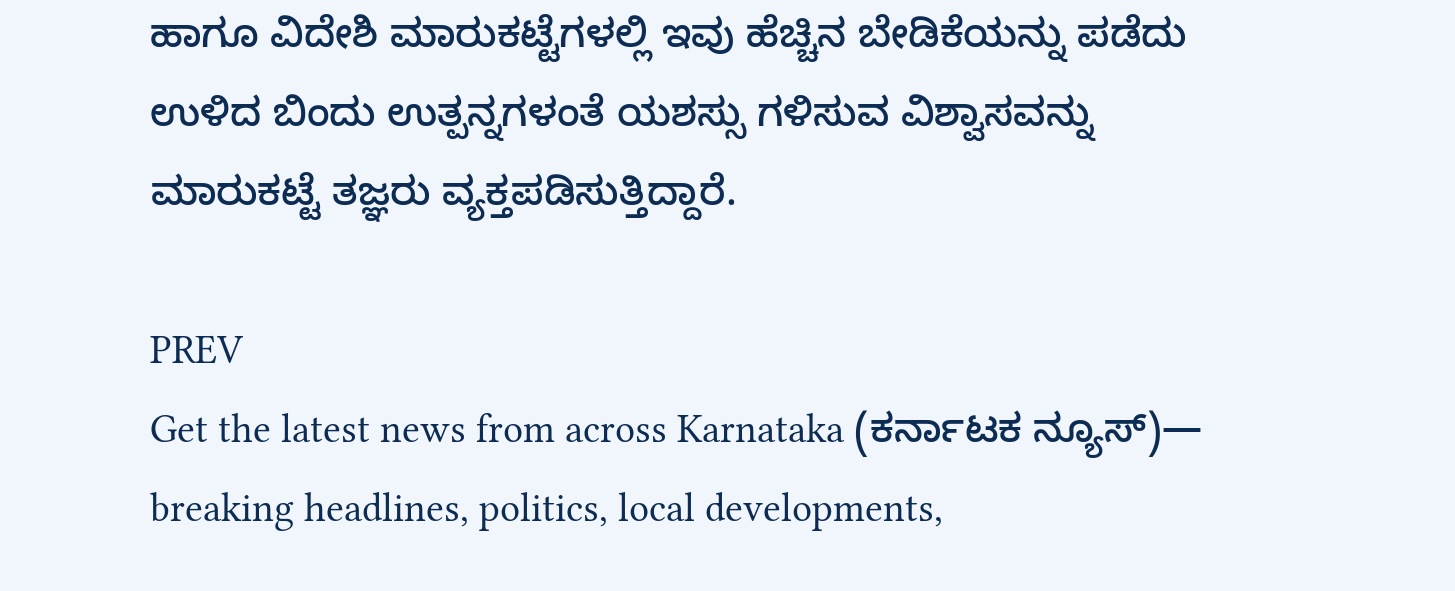ಹಾಗೂ ವಿದೇಶಿ ಮಾರುಕಟ್ಟೆಗಳಲ್ಲಿ ಇವು ಹೆಚ್ಚಿನ ಬೇಡಿಕೆಯನ್ನು ಪಡೆದು ಉಳಿದ ಬಿಂದು ಉತ್ಪನ್ನಗಳಂತೆ ಯಶಸ್ಸು ಗಳಿಸುವ ವಿಶ್ವಾಸವನ್ನು ಮಾರುಕಟ್ಟೆ ತಜ್ಞರು ವ್ಯಕ್ತಪಡಿಸುತ್ತಿದ್ದಾರೆ.

PREV
Get the latest news from across Karnataka (ಕರ್ನಾಟಕ ನ್ಯೂಸ್)— breaking headlines, politics, local developments,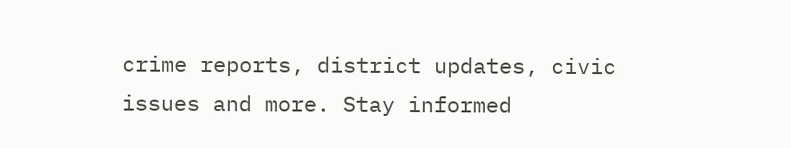crime reports, district updates, civic issues and more. Stay informed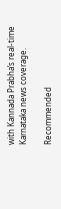with Kannada Prabha’s real‑time Karnataka news coverage.

Recommended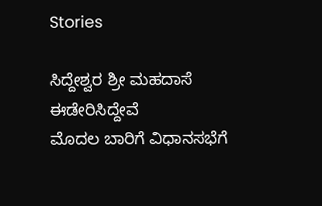Stories

ಸಿದ್ದೇಶ್ವರ ಶ್ರೀ ಮಹದಾಸೆ ಈಡೇರಿಸಿದ್ದೇವೆ
ಮೊದಲ ಬಾರಿಗೆ ವಿಧಾನಸಭೆಗೆ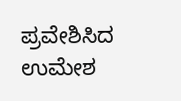ಪ್ರವೇಶಿಸಿದ ಉಮೇಶ